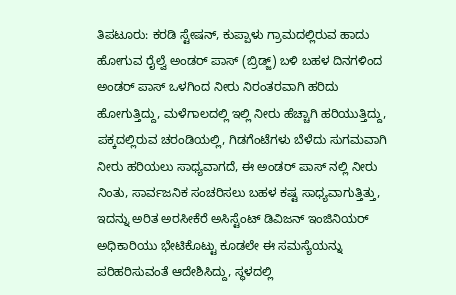ತಿಪಟೂರು: ಕರಡಿ ಸ್ಟೇಷನ್, ಕುಪ್ಪಾಳು ಗ್ರಾಮದಲ್ಲಿರುವ ಹಾದು ಹೋಗುವ ರೈಲ್ವೆ ಅಂಡರ್ ಪಾಸ್ (ಬ್ರಿಡ್ಜ್) ಬಳಿ ಬಹಳ ದಿನಗಳಿಂದ ಅಂಡರ್ ಪಾಸ್ ಒಳಗಿಂದ ನೀರು ನಿರಂತರವಾಗಿ ಹರಿದು ಹೋಗುತ್ತಿದ್ದು, ಮಳೆಗಾಲದಲ್ಲಿ ಇಲ್ಲಿ ನೀರು ಹೆಚ್ಚಾಗಿ ಹರಿಯುತ್ತಿದ್ದು, ಪಕ್ಕದಲ್ಲಿರುವ ಚರಂಡಿಯಲ್ಲಿ, ಗಿಡಗೆಂಟೆಗಳು ಬೆಳೆದು ಸುಗಮವಾಗಿ ನೀರು ಹರಿಯಲು ಸಾಧ್ಯವಾಗದೆ, ಈ ಅಂಡರ್ ಪಾಸ್ ನಲ್ಲಿ ನೀರು ನಿಂತು, ಸಾರ್ವಜನಿಕ ಸಂಚರಿಸಲು ಬಹಳ ಕಷ್ಟ ಸಾಧ್ಯವಾಗುತ್ತಿತ್ತು, ಇದನ್ನು ಅರಿತ ಅರಸೀಕೆರೆ ಅಸಿಸ್ಟೆಂಟ್ ಡಿವಿಜನ್ ಇಂಜಿನಿಯರ್ ಅಧಿಕಾರಿಯು ಭೇಟಿಕೊಟ್ಟು ಕೂಡಲೇ ಈ ಸಮಸ್ಯೆಯನ್ನು ಪರಿಹರಿಸುವಂತೆ ಆದೇಶಿಸಿದ್ದು, ಸ್ಥಳದಲ್ಲಿ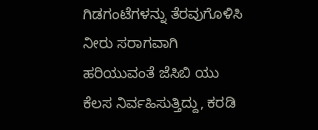ಗಿಡಗಂಟೆಗಳನ್ನು ತೆರವುಗೊಳಿಸಿ ನೀರು ಸರಾಗವಾಗಿ ಹರಿಯುವಂತೆ ಜೆಸಿಬಿ ಯು ಕೆಲಸ ನಿರ್ವಹಿಸುತ್ತಿದ್ದು, ಕರಡಿ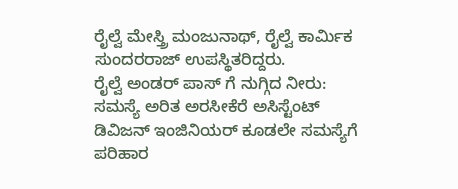ರೈಲ್ವೆ ಮೇಸ್ತ್ರಿ ಮಂಜುನಾಥ್, ರೈಲ್ವೆ ಕಾರ್ಮಿಕ ಸುಂದರರಾಜ್ ಉಪಸ್ಥಿತರಿದ್ದರು.
ರೈಲ್ವೆ ಅಂಡರ್ ಪಾಸ್ ಗೆ ನುಗ್ಗಿದ ನೀರು: ಸಮಸ್ಯೆ ಅರಿತ ಅರಸೀಕೆರೆ ಅಸಿಸ್ಟೆಂಟ್ ಡಿವಿಜನ್ ಇಂಜಿನಿಯರ್ ಕೂಡಲೇ ಸಮಸ್ಯೆಗೆ ಪರಿಹಾರ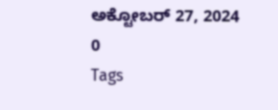ಅಕ್ಟೋಬರ್ 27, 2024
0
Tags